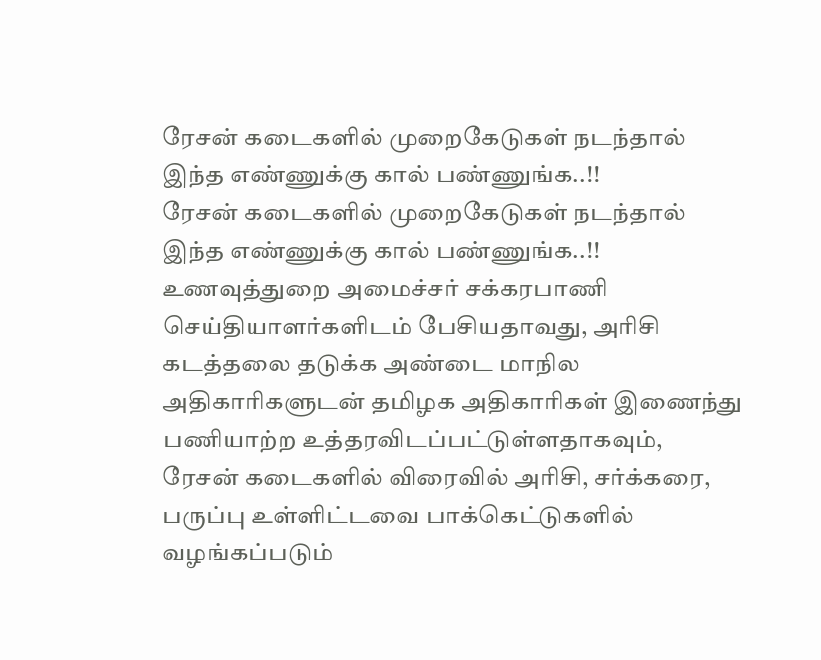ரேசன் கடைகளில் முறைகேடுகள் நடந்தால் இந்த எண்ணுக்கு கால் பண்ணுங்க..!!
ரேசன் கடைகளில் முறைகேடுகள் நடந்தால் இந்த எண்ணுக்கு கால் பண்ணுங்க..!!
உணவுத்துறை அமைச்சர் சக்கரபாணி செய்தியாளர்களிடம் பேசியதாவது, அரிசி கடத்தலை தடுக்க அண்டை மாநில அதிகாரிகளுடன் தமிழக அதிகாரிகள் இணைந்து பணியாற்ற உத்தரவிடப்பட்டுள்ளதாகவும், ரேசன் கடைகளில் விரைவில் அரிசி, சர்க்கரை, பருப்பு உள்ளிட்டவை பாக்கெட்டுகளில் வழங்கப்படும்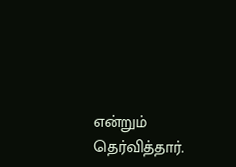என்றும் தெர்வித்தார்.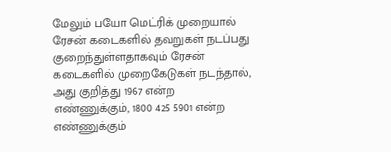மேலும் பயோ மெட்ரிக் முறையால் ரேசன் கடைகளில் தவறுகள் நடப்பது குறைந்துள்ளதாகவும் ரேசன் கடைகளில் முறைகேடுகள் நடந்தால், அது குறித்து 1967 என்ற எண்ணுக்கும், 1800 425 5901 என்ற எண்ணுக்கும்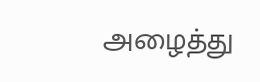அழைத்து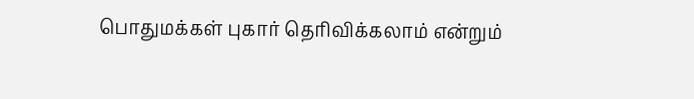பொதுமக்கள் புகார் தெரிவிக்கலாம் என்றும்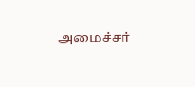அமைச்சர்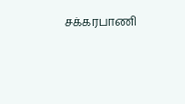சக்கரபாணி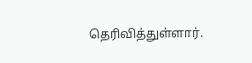தெரிவித்துள்ளார்.